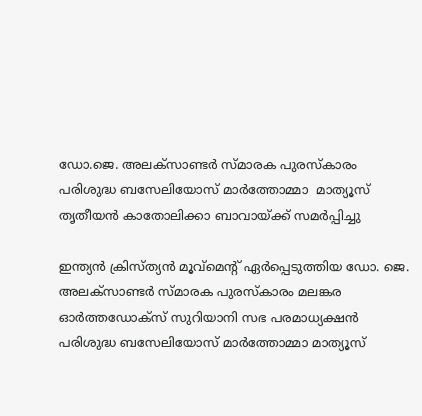ഡോ.ജെ. അലക്‌സാണ്ടര്‍ സ്മാരക പുരസ്‌കാരം പരിശുദ്ധ ബസേലിയോസ് മാര്‍ത്തോമ്മാ  മാത്യൂസ്  തൃതീയന്‍ കാതോലിക്കാ ബാവായ്ക്ക് സമര്‍പ്പിച്ചു

ഇന്ത്യന്‍ ക്രിസ്ത്യന്‍ മൂവ്‌മെന്റ് ഏര്‍പ്പെടുത്തിയ ഡോ. ജെ. അലക്‌സാണ്ടര്‍ സ്മാരക പുരസ്‌കാരം മലങ്കര ഓര്‍ത്തഡോക്‌സ് സുറിയാനി സഭ പരമാധ്യക്ഷന്‍ പരിശുദ്ധ ബസേലിയോസ് മാര്‍ത്തോമ്മാ മാത്യൂസ്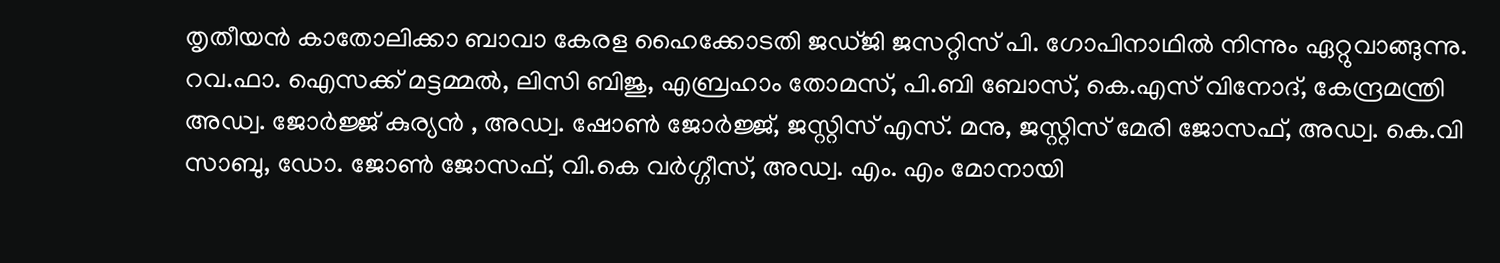തൃതീയന്‍ കാതോലിക്കാ ബാവാ കേരള ഹൈക്കോടതി ജഡ്ജി ജസറ്റിസ് പി. ഗോപിനാഥില്‍ നിന്നും ഏറ്റുവാങ്ങുന്നു. റവ.ഫാ. ഐസക്ക് മട്ടമ്മല്‍, ലിസി ബിജു, എബ്രഹാം തോമസ്, പി.ബി ബോസ്, കെ.എസ് വിനോദ്, കേന്ദ്രമന്ത്രി അഡ്വ. ജോര്‍ജ്ജ് കുര്യന്‍ , അഡ്വ. ഷോണ്‍ ജോര്‍ജ്ജ്, ജസ്റ്റിസ് എസ്. മനു, ജസ്റ്റിസ് മേരി ജോസഫ്, അഡ്വ. കെ.വി സാബു, ഡോ. ജോണ്‍ ജോസഫ്, വി.കെ വര്‍ഗ്ഗീസ്, അഡ്വ. എം. എം മോനായി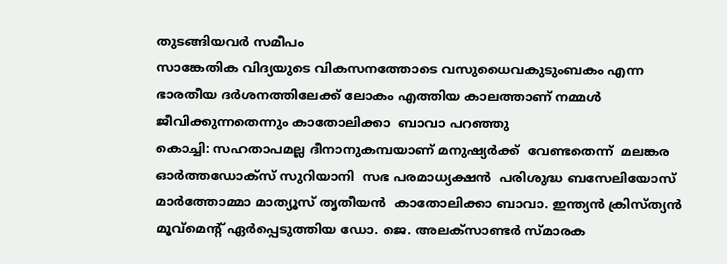തുടങ്ങിയവര്‍ സമീപം
സാങ്കേതിക വിദ്യയുടെ വികസനത്തോടെ വസുധൈവകുടുംബകം എന്ന ഭാരതീയ ദര്‍ശനത്തിലേക്ക് ലോകം എത്തിയ കാലത്താണ് നമ്മള്‍ ജീവിക്കുന്നതെന്നും കാതോലിക്കാ  ബാവാ പറഞ്ഞു
കൊച്ചി: സഹതാപമല്ല ദീനാനുകമ്പയാണ് മനുഷ്യര്‍ക്ക്  വേണ്ടതെന്ന്  മലങ്കര ഓര്‍ത്തഡോക്‌സ് സുറിയാനി  സഭ പരമാധ്യക്ഷന്‍  പരിശുദ്ധ ബസേലിയോസ് മാര്‍ത്തോമ്മാ മാത്യൂസ് തൃതീയന്‍  കാതോലിക്കാ ബാവാ. ഇന്ത്യന്‍ ക്രിസ്ത്യന്‍ മൂവ്‌മെന്റ് ഏര്‍പ്പെടുത്തിയ ഡോ. ജെ. അലക്‌സാണ്ടര്‍ സ്മാരക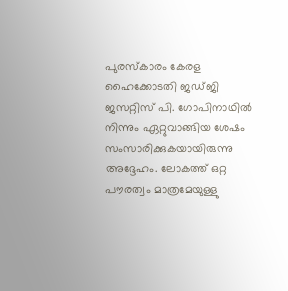പുരസ്‌കാരം കേരള ഹൈക്കോടതി ജഡ്ജി ജസറ്റിസ് പി. ഗോപിനാഥില്‍ നിന്നും ഏറ്റുവാങ്ങിയ ശേഷം സംസാരിക്കുകയായിരുന്നു അദ്ദേഹം. ലോകത്ത് ഒറ്റ പൗരത്വം മാത്രമേയുള്ളു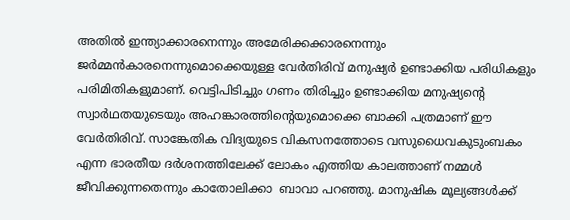അതില്‍ ഇന്ത്യാക്കാരനെന്നും അമേരിക്കക്കാരനെന്നും ജര്‍മ്മന്‍കാരനെന്നുമൊക്കെയുള്ള വേര്‍തിരിവ് മനുഷ്യര്‍ ഉണ്ടാക്കിയ പരിധികളും പരിമിതികളുമാണ്. വെട്ടിപിടിച്ചും ഗണം തിരിച്ചും ഉണ്ടാക്കിയ മനുഷ്യന്റെ സ്വാര്‍ഥതയുടെയും അഹങ്കാരത്തിന്റെയുമൊക്കെ ബാക്കി പത്രമാണ് ഈ വേര്‍തിരിവ്. സാങ്കേതിക വിദ്യയുടെ വികസനത്തോടെ വസുധൈവകുടുംബകം എന്ന ഭാരതീയ ദര്‍ശനത്തിലേക്ക് ലോകം എത്തിയ കാലത്താണ് നമ്മള്‍ ജീവിക്കുന്നതെന്നും കാതോലിക്കാ  ബാവാ പറഞ്ഞു. മാനുഷിക മൂല്യങ്ങള്‍ക്ക്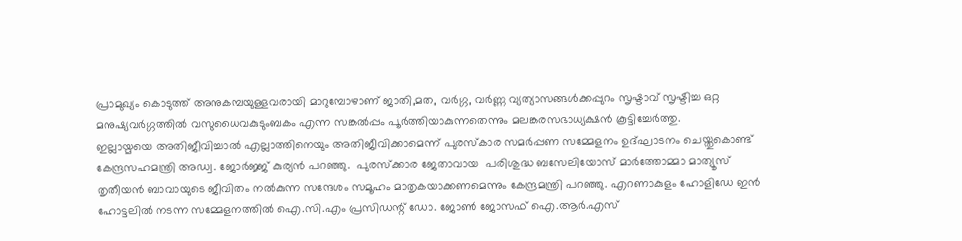പ്രാമുഖ്യം കൊടുത്ത് അനുകമ്പയുള്ളവരായി മാറുമ്പോഴാണ് ജാതി,മത, വര്‍ഗ്ഗ, വര്‍ണ്ണ വ്യത്യാസങ്ങള്‍ക്കപ്പുറം സൃഷ്ടാവ് സൃഷ്ടിച്ച ഒറ്റ മനുഷ്യവര്‍ഗ്ഗത്തില്‍ വസുധൈവകുടുംബകം എന്ന സങ്കല്‍പ്പം പൂര്‍ത്തിയാകുന്നതെന്നും മലങ്കരസഭാധ്യക്ഷന്‍ കൂട്ടിച്ചേര്‍ത്തു.
ഇല്ലായ്മയെ അതിജീവിച്ചാല്‍ എല്ലാത്തിനെയും അതിജീവിക്കാമെന്ന് പുരസ്‌കാര സമര്‍പ്പണ സമ്മേളനം ഉദ്ഘാടനം ചെയ്തുകൊണ്ട് കേന്ദ്രസഹമന്ത്രി അഡ്വ. ജോര്‍ജ്ജ് കുര്യന്‍ പറഞ്ഞു.  പുരസ്‌ക്കാര ജേതാവായ  പരിശുദ്ധ ബസേലിയോസ് മാര്‍ത്തോമ്മാ മാത്യൂസ് തൃതീയന്‍ ബാവായുടെ ജീവിതം നല്‍കുന്ന സന്ദേശം സമൂഹം മാതൃകയാക്കണമെന്നും കേന്ദ്രമന്ത്രി പറഞ്ഞു. എറണാകുളം ഹോളിഡേ ഇന്‍ ഹോട്ടലില്‍ നടന്ന സമ്മേളനത്തില്‍ ഐ.സി.എം പ്രസിഡന്റ് ഡോ. ജോണ്‍ ജോസഫ് ഐ.ആര്‍.എസ്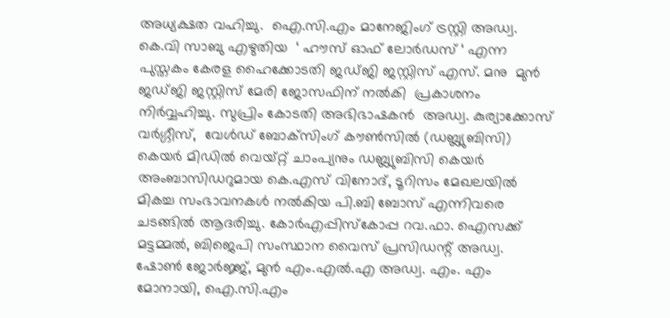അധ്യക്ഷത വഹിച്ചു.  ഐ.സി.എം മാനേജിംഗ് ട്രസ്റ്റി അഡ്വ. കെ.വി സാബു എഴുതിയ  ‘ ഹൗസ് ഓഫ് ലോര്‍ഡസ് ‘ എന്ന പുസ്തകം കേരള ഹൈക്കോടതി ജഡ്ജി ജസ്റ്റിസ് എസ്. മനു  മുന്‍ ജഡ്ജി ജസ്റ്റിസ് മേരി ജോസഫിന് നല്‍കി  പ്രകാശനം നിര്‍വ്വഹിച്ചു. സുപ്രിം കോടതി അഭിഭാഷകന്‍  അഡ്വ. കുര്യാക്കോസ് വര്‍ഗ്ഗീസ്,  വേള്‍ഡ് ബോക്‌സിംഗ് കൗണ്‍സില്‍ (ഡബ്ല്യുബിസി) കെയര്‍ മിഡില്‍ വെയ്റ്റ് ചാംപ്യനും ഡബ്ല്യുബിസി കെയര്‍ അംബാസിഡറുമായ കെ.എസ് വിനോദ്, ടൂറിസം മേഖലയില്‍ മികച്ച സംഭാവനകള്‍ നല്‍കിയ പി.ബി ബോസ് എന്നിവരെ ചടങ്ങില്‍ ആദരിച്ചു. കോര്‍എപ്പിസ്‌കോപ്പ റവ.ഫാ. ഐസക്ക് മട്ടമ്മല്‍, ബിജെപി സംസ്ഥാന വൈസ് പ്രസിഡന്റ് അഡ്വ. ഷോണ്‍ ജോര്‍ജ്ജ്, മുന്‍ എം.എല്‍.എ അഡ്വ. എം. എം മോനായി, ഐ.സി.എം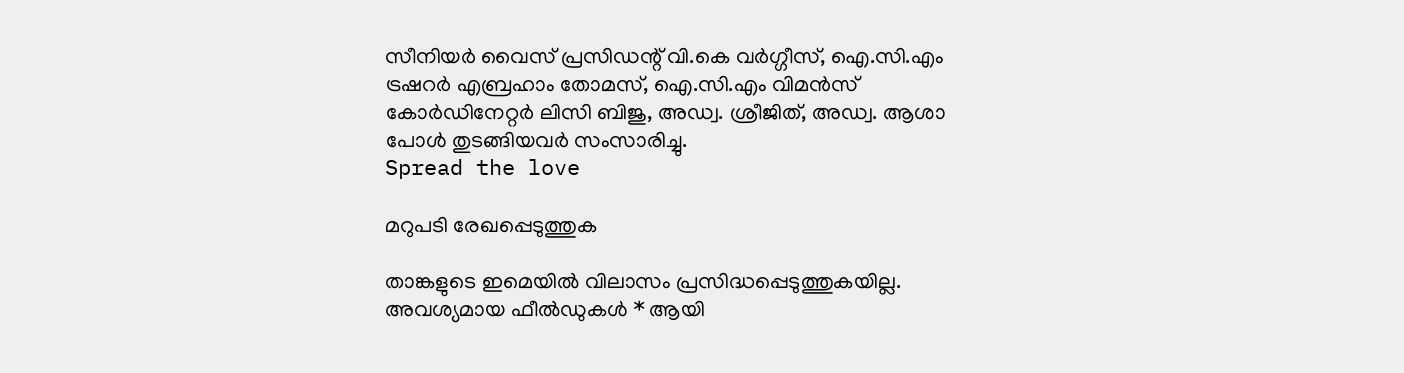സീനിയര്‍ വൈസ് പ്രസിഡന്റ് വി.കെ വര്‍ഗ്ഗീസ്, ഐ.സി.എം ട്രഷറര്‍ എബ്രഹാം തോമസ്, ഐ.സി.എം വിമന്‍സ് കോര്‍ഡിനേറ്റര്‍ ലിസി ബിജു, അഡ്വ. ശ്രീജിത്, അഡ്വ. ആശാ പോള്‍ തുടങ്ങിയവര്‍ സംസാരിച്ചു.
Spread the love

മറുപടി രേഖപ്പെടുത്തുക

താങ്കളുടെ ഇമെയില്‍ വിലാസം പ്രസിദ്ധപ്പെടുത്തുകയില്ല. അവശ്യമായ ഫീല്‍ഡുകള്‍ * ആയി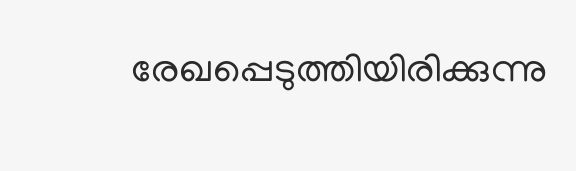രേഖപ്പെടുത്തിയിരിക്കുന്നു